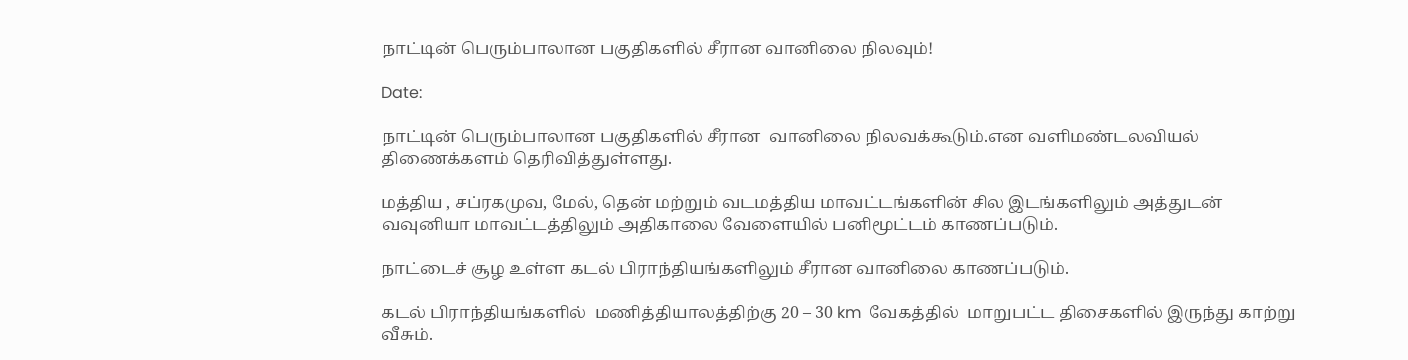நாட்டின் பெரும்பாலான பகுதிகளில் சீரான வானிலை நிலவும்!

Date:

நாட்டின் பெரும்பாலான பகுதிகளில் சீரான  வானிலை நிலவக்கூடும்.என வளிமண்டலவியல் திணைக்களம் தெரிவித்துள்ளது.

மத்திய , சப்ரகமுவ, மேல், தென் மற்றும் வடமத்திய மாவட்டங்களின் சில இடங்களிலும் அத்துடன்  வவுனியா மாவட்டத்திலும் அதிகாலை வேளையில் பனிமூட்டம் காணப்படும்.

நாட்டைச் சூழ உள்ள கடல் பிராந்தியங்களிலும் சீரான வானிலை காணப்படும்.

கடல் பிராந்தியங்களில்  மணித்தியாலத்திற்கு 20 – 30 km  வேகத்தில்  மாறுபட்ட திசைகளில் இருந்து காற்று வீசும்.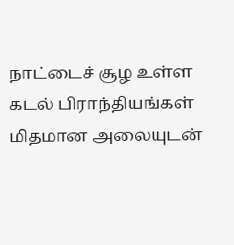நாட்டைச் சூழ உள்ள கடல் பிராந்தியங்கள் மிதமான அலையுடன்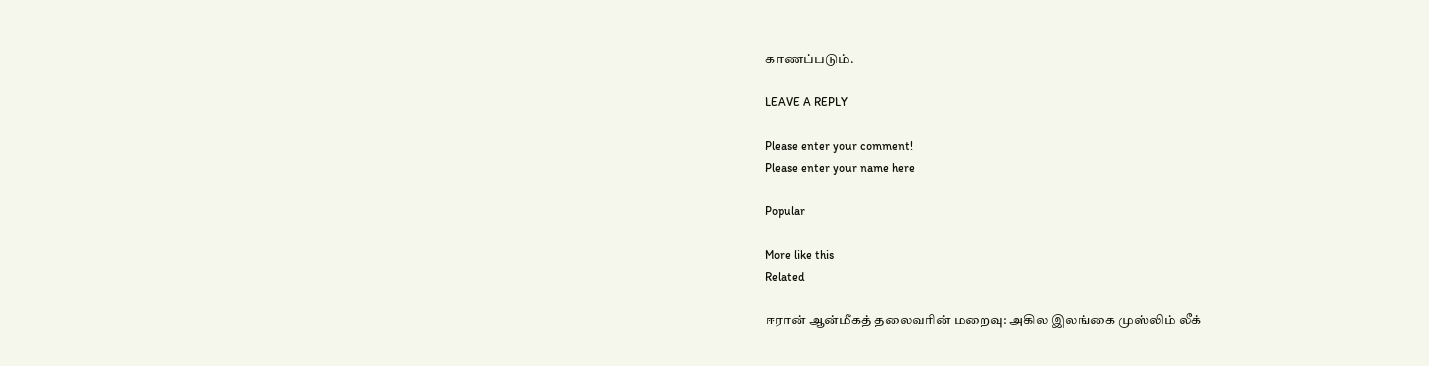காணப்படும்.

LEAVE A REPLY

Please enter your comment!
Please enter your name here

Popular

More like this
Related

ஈரான் ஆன்மீகத் தலைவரின் மறைவு: அகில இலங்கை முஸ்லிம் லீக்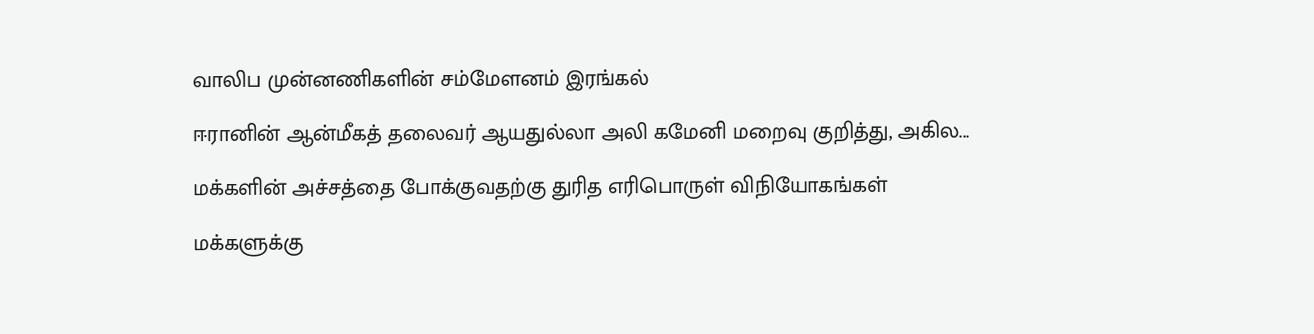வாலிப முன்னணிகளின் சம்மேளனம் இரங்கல்

ஈரானின் ஆன்மீகத் தலைவர் ஆயதுல்லா அலி கமேனி மறைவு குறித்து, அகில...

மக்களின் அச்சத்தை போக்குவதற்கு துரித எரிபொருள் விநியோகங்கள்

மக்களுக்கு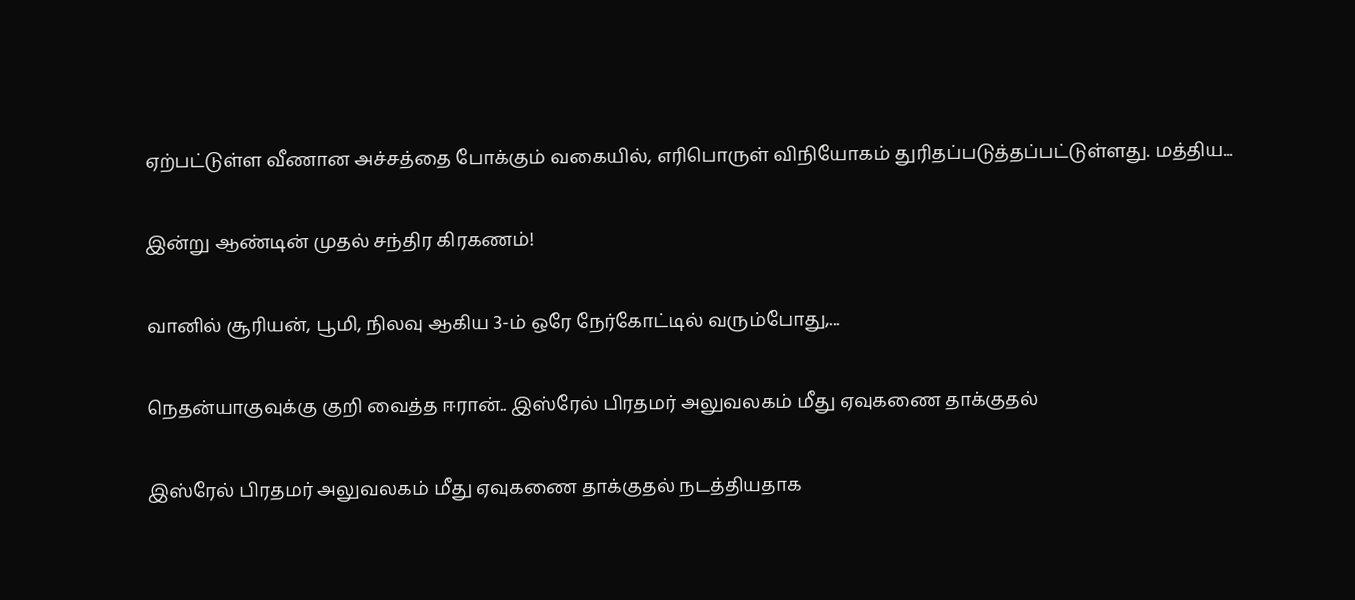ஏற்பட்டுள்ள வீணான அச்சத்தை போக்கும் வகையில், எரிபொருள் விநியோகம் துரிதப்படுத்தப்பட்டுள்ளது. மத்திய...

இன்று ஆண்டின் முதல் சந்திர கிரகணம்!

வானில் சூரியன், பூமி, நிலவு ஆகிய 3-ம் ஒரே நேர்கோட்டில் வரும்போது,...

நெதன்யாகுவுக்கு குறி வைத்த ஈரான்.. இஸ்ரேல் பிரதமர் அலுவலகம் மீது ஏவுகணை தாக்குதல்

இஸ்ரேல் பிரதமர் அலுவலகம் மீது ஏவுகணை தாக்குதல் நடத்தியதாக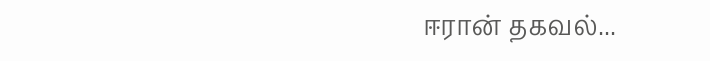ஈரான் தகவல்...